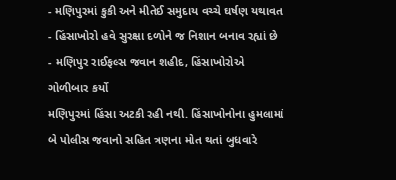- મણિપુરમાં કુકી અને મીતેઈ સમુદાય વચ્ચે ઘર્ષણ યથાવત
- હિંસાખોરો હવે સુરક્ષા દળોને જ નિશાન બનાવ રહ્યાં છે
- મણિપુર રાઈફલ્સ જવાન શહીદ, હિંસાખોરોએ ગોળીબાર કર્યો
મણિપુરમાં હિંસા અટકી રહી નથી. હિંસાખોનોના હુમલામાં બે પોલીસ જવાનો સહિત ત્રણના મોત થતાં બુધવારે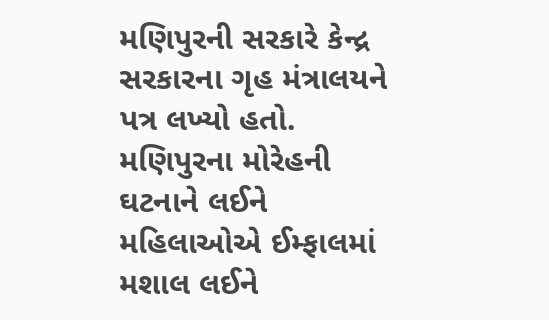મણિપુરની સરકારે કેન્દ્ર સરકારના ગૃહ મંત્રાલયને પત્ર લખ્યો હતો. મણિપુરના મોરેહની ઘટનાને લઈને મહિલાઓએ ઈમ્ફાલમાં મશાલ લઈને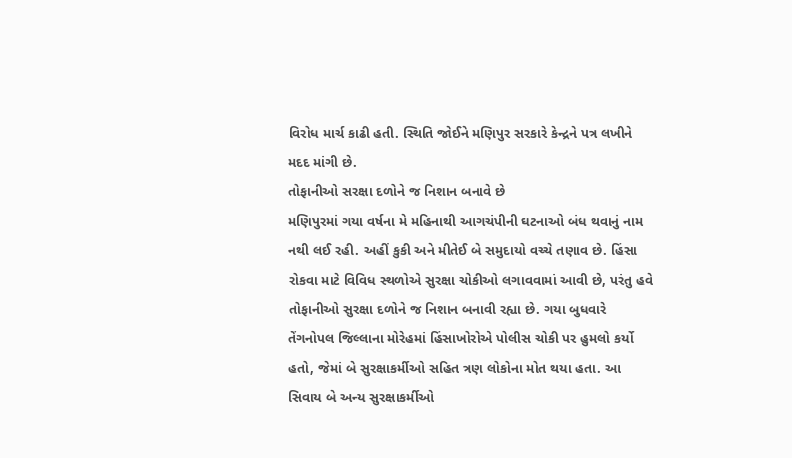વિરોધ માર્ચ કાઢી હતી. સ્થિતિ જોઈને મણિપુર સરકારે કેન્દ્રને પત્ર લખીને મદદ માંગી છે.
તોફાનીઓ સરક્ષા દળોને જ નિશાન બનાવે છે
મણિપુરમાં ગયા વર્ષના મે મહિનાથી આગચંપીની ઘટનાઓ બંધ થવાનું નામ નથી લઈ રહી. અહીં કુકી અને મીતેઈ બે સમુદાયો વચ્ચે તણાવ છે. હિંસા રોકવા માટે વિવિધ સ્થળોએ સુરક્ષા ચોકીઓ લગાવવામાં આવી છે, પરંતુ હવે તોફાનીઓ સુરક્ષા દળોને જ નિશાન બનાવી રહ્યા છે. ગયા બુધવારે તેંગનોપલ જિલ્લાના મોરેહમાં હિંસાખોરોએ પોલીસ ચોકી પર હુમલો કર્યો હતો, જેમાં બે સુરક્ષાકર્મીઓ સહિત ત્રણ લોકોના મોત થયા હતા. આ સિવાય બે અન્ય સુરક્ષાકર્મીઓ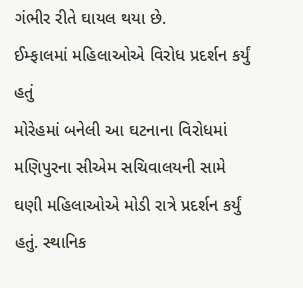ગંભીર રીતે ઘાયલ થયા છે.
ઈમ્ફાલમાં મહિલાઓએ વિરોધ પ્રદર્શન કર્યું હતું
મોરેહમાં બનેલી આ ઘટનાના વિરોધમાં મણિપુરના સીએમ સચિવાલયની સામે ઘણી મહિલાઓએ મોડી રાત્રે પ્રદર્શન કર્યું હતું. સ્થાનિક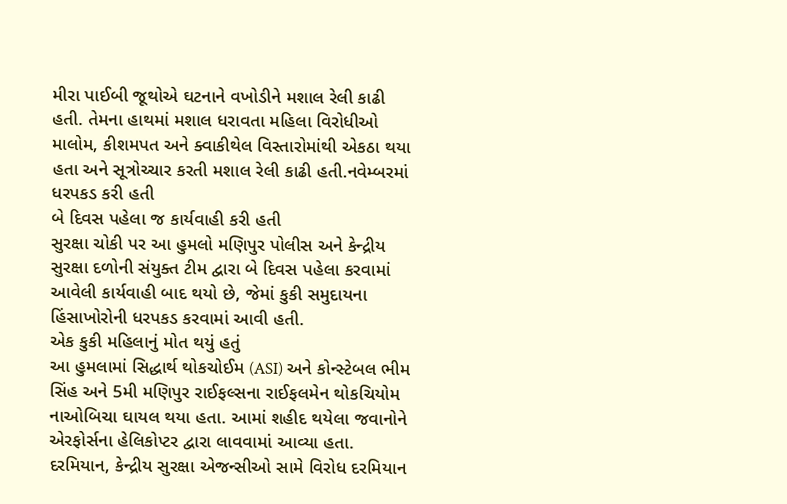મીરા પાઈબી જૂથોએ ઘટનાને વખોડીને મશાલ રેલી કાઢી હતી. તેમના હાથમાં મશાલ ધરાવતા મહિલા વિરોધીઓ માલોમ, કીશમપત અને ક્વાકીથેલ વિસ્તારોમાંથી એકઠા થયા હતા અને સૂત્રોચ્ચાર કરતી મશાલ રેલી કાઢી હતી.નવેમ્બરમાં ધરપકડ કરી હતી
બે દિવસ પહેલા જ કાર્યવાહી કરી હતી
સુરક્ષા ચોકી પર આ હુમલો મણિપુર પોલીસ અને કેન્દ્રીય સુરક્ષા દળોની સંયુક્ત ટીમ દ્વારા બે દિવસ પહેલા કરવામાં આવેલી કાર્યવાહી બાદ થયો છે, જેમાં કુકી સમુદાયના હિંસાખોરોની ધરપકડ કરવામાં આવી હતી.
એક કુકી મહિલાનું મોત થયું હતું
આ હુમલામાં સિદ્ધાર્થ થોકચોઈમ (ASI) અને કોન્સ્ટેબલ ભીમ સિંહ અને 5મી મણિપુર રાઈફલ્સના રાઈફલમેન થોકચિયોમ નાઓબિચા ઘાયલ થયા હતા. આમાં શહીદ થયેલા જવાનોને એરફોર્સના હેલિકોપ્ટર દ્વારા લાવવામાં આવ્યા હતા. દરમિયાન, કેન્દ્રીય સુરક્ષા એજન્સીઓ સામે વિરોધ દરમિયાન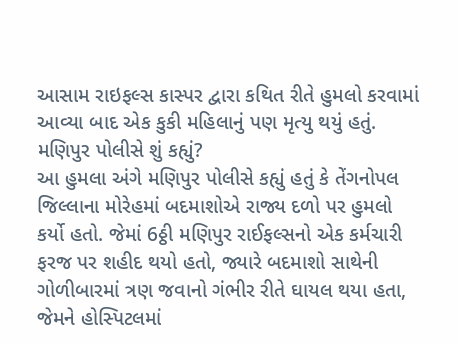આસામ રાઇફલ્સ કાસ્પર દ્વારા કથિત રીતે હુમલો કરવામાં આવ્યા બાદ એક કુકી મહિલાનું પણ મૃત્યુ થયું હતું.
મણિપુર પોલીસે શું કહ્યું?
આ હુમલા અંગે મણિપુર પોલીસે કહ્યું હતું કે તેંગનોપલ જિલ્લાના મોરેહમાં બદમાશોએ રાજ્ય દળો પર હુમલો કર્યો હતો. જેમાં 6ઠ્ઠી મણિપુર રાઈફલ્સનો એક કર્મચારી ફરજ પર શહીદ થયો હતો, જ્યારે બદમાશો સાથેની ગોળીબારમાં ત્રણ જવાનો ગંભીર રીતે ઘાયલ થયા હતા, જેમને હોસ્પિટલમાં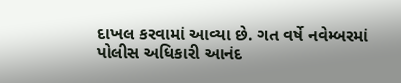દાખલ કરવામાં આવ્યા છે. ગત વર્ષે નવેમ્બરમાં પોલીસ અધિકારી આનંદ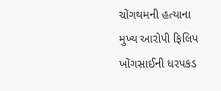ચોંગથમની હત્યાના મુખ્ય આરોપી ફિલિપ ખોંગસાઈની ધરપકડ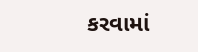કરવામાં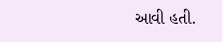આવી હતી.